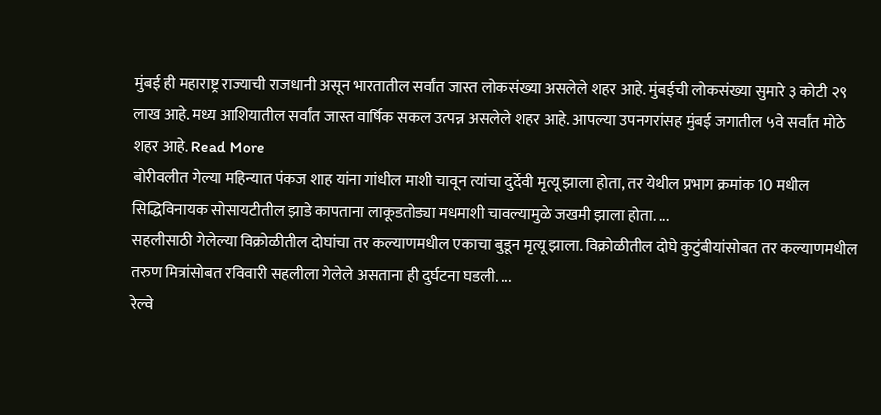मुंबई ही महाराष्ट्र राज्याची राजधानी असून भारतातील सर्वांत जास्त लोकसंख्या असलेले शहर आहे. मुंबईची लोकसंख्या सुमारे ३ कोटी २९ लाख आहे. मध्य आशियातील सर्वांत जास्त वार्षिक सकल उत्पन्न असलेले शहर आहे. आपल्या उपनगरांसह मुंबई जगातील ५वे सर्वांत मोठे शहर आहे. Read More
बोरीवलीत गेल्या महिन्यात पंकज शाह यांना गांधील माशी चावून त्यांचा दुर्देवी मृत्यू झाला होता, तर येथील प्रभाग क्रमांक 10 मधील सिद्धिविनायक सोसायटीतील झाडे कापताना लाकूडतोड्या मधमाशी चावल्यामुळे जखमी झाला होता. ...
सहलीसाठी गेलेल्या विक्रोळीतील दोघांचा तर कल्याणमधील एकाचा बुडून मृत्यू झाला. विक्रोळीतील दोघे कुटुंबीयांसोबत तर कल्याणमधील तरुण मित्रांसोबत रविवारी सहलीला गेलेले असताना ही दुर्घटना घडली. ...
रेल्वे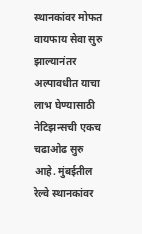स्थानकांवर मोफत वायफाय सेवा सुरु झाल्यानंतर अल्पावधीत याचा लाभ घेण्यासाठी नेटिझन्सची एकच चढाओढ सुरु आहे. मुंबईतील रेल्वे स्थानकांवर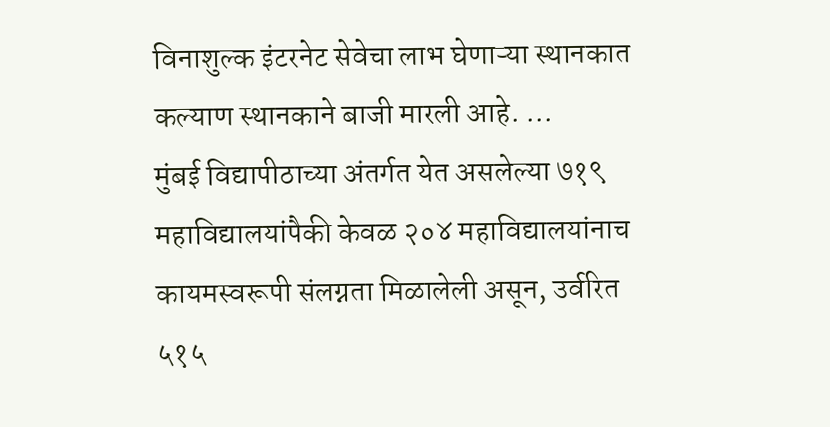विनाशुल्क इंटरनेट सेवेचा लाभ घेणाऱ्या स्थानकात कल्याण स्थानकाने बाजी मारली आहे. ...
मुंबई विद्यापीठाच्या अंतर्गत येत असलेल्या ७१९ महाविद्यालयांपैकी केवळ २०४ महाविद्यालयांनाच कायमस्वरूपी संलग्नता मिळालेली असून, उर्वरित ५१५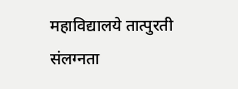महाविद्यालये तात्पुरती संलग्नता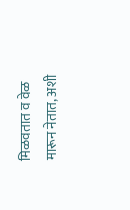मिळवतात व वेळ मारून नेतात, अशी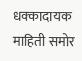धक्कादायक माहिती समोर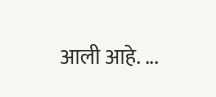आली आहे. ...